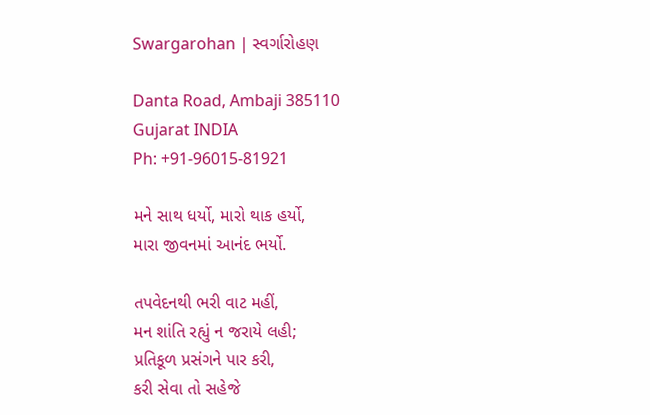Swargarohan | સ્વર્ગારોહણ

Danta Road, Ambaji 385110
Gujarat INDIA
Ph: +91-96015-81921

મને સાથ ધર્યો, મારો થાક હર્યો,
મારા જીવનમાં આનંદ ભર્યો.

તપવેદનથી ભરી વાટ મહીં,
મન શાંતિ રહ્યું ન જરાયે લહી;
પ્રતિકૂળ પ્રસંગને પાર કરી,
કરી સેવા તો સહેજે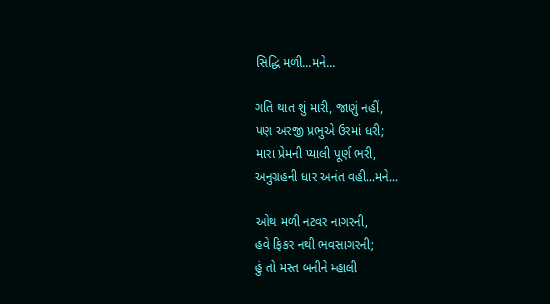સિદ્ધિ મળી...મને...

ગતિ થાત શું મારી, જાણું નહીં,
પણ અરજી પ્રભુએ ઉરમાં ધરી;
મારા પ્રેમની પ્યાલી પૂર્ણ ભરી,
અનુગ્રહની ધાર અનંત વહી...મને...

ઓથ મળી નટવર નાગરની,
હવે ફિકર નથી ભવસાગરની;
હું તો મસ્ત બનીને મ્હાલી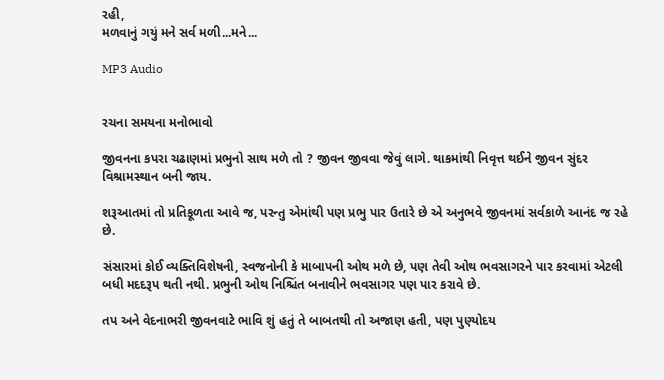રહી,
મળવાનું ગયું મને સર્વ મળી...મને...

MP3 Audio


રચના સમયના મનોભાવો

જીવનના કપરા ચઢાણમાં પ્રભુનો સાથ મળે તો ? જીવન જીવવા જેવું લાગે. થાકમાંથી નિવૃત્ત થઈને જીવન સુંદર વિશ્રામસ્થાન બની જાય.

શરૂઆતમાં તો પ્રતિકૂળતા આવે જ, પરન્તુ એમાંથી પણ પ્રભુ પાર ઉતારે છે એ અનુભવે જીવનમાં સર્વકાળે આનંદ જ રહે છે.

સંસારમાં કોઈ વ્યક્તિવિશેષની, સ્વજનોની કે માબાપની ઓથ મળે છે, પણ તેવી ઓથ ભવસાગરને પાર કરવામાં એટલી બધી મદદરૂપ થતી નથી. પ્રભુની ઓથ નિશ્ચિંત બનાવીને ભવસાગર પણ પાર કરાવે છે.

તપ અને વેદનાભરી જીવનવાટે ભાવિ શું હતું તે બાબતથી તો અજાણ હતી, પણ પુણ્યોદય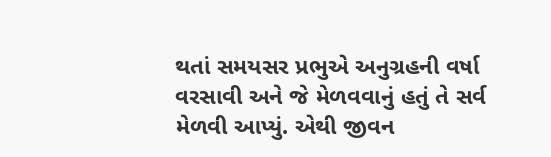થતાં સમયસર પ્રભુએ અનુગ્રહની વર્ષા વરસાવી અને જે મેળવવાનું હતું તે સર્વ મેળવી આપ્યું. એથી જીવન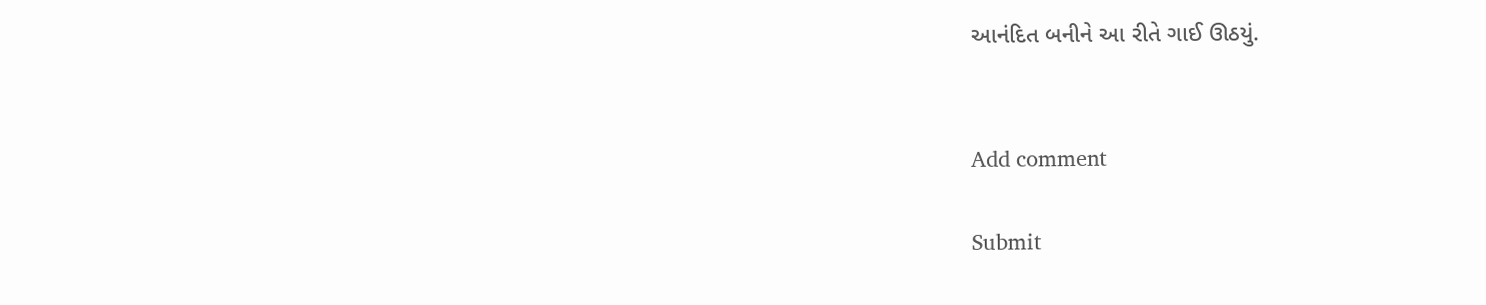આનંદિત બનીને આ રીતે ગાઈ ઊઠયું.


Add comment

Submit